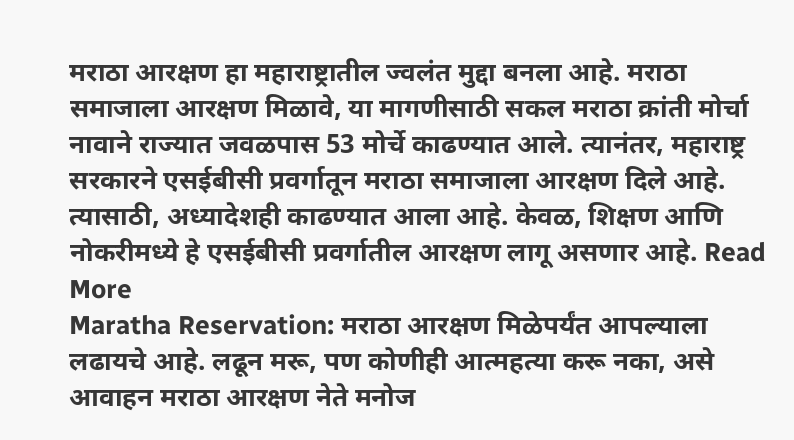मराठा आरक्षण हा महाराष्ट्रातील ज्वलंत मुद्दा बनला आहे. मराठा समाजाला आरक्षण मिळावे, या मागणीसाठी सकल मराठा क्रांती मोर्चा नावाने राज्यात जवळपास 53 मोर्चे काढण्यात आले. त्यानंतर, महाराष्ट्र सरकारने एसईबीसी प्रवर्गातून मराठा समाजाला आरक्षण दिले आहे. त्यासाठी, अध्यादेशही काढण्यात आला आहे. केवळ, शिक्षण आणि नोकरीमध्ये हे एसईबीसी प्रवर्गातील आरक्षण लागू असणार आहे. Read More
Maratha Reservation: मराठा आरक्षण मिळेपर्यंत आपल्याला लढायचे आहे. लढून मरू, पण कोणीही आत्महत्या करू नका, असे आवाहन मराठा आरक्षण नेते मनोज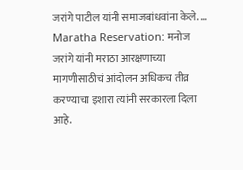जरांगे पाटील यांनी समाजबांधवांना केले. ...
Maratha Reservation: मनोज जरांगे यांनी मराठा आरक्षणाच्या मागणीसाठीचं आंदोलन अधिकच तीव्र करण्याचा इशारा त्यांनी सरकारला दिला आहे.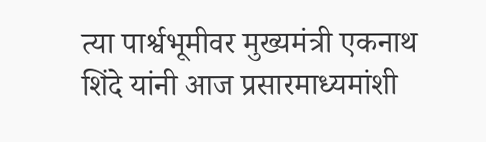त्या पार्श्वभूमीवर मुख्यमंत्री एकनाथ शिंदे यांनी आज प्रसारमाध्यमांशी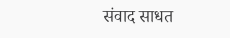संवाद साधत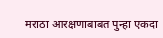मराठा आरक्षणाबाबत पुन्हा एकदा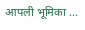आपली भूमिका ...